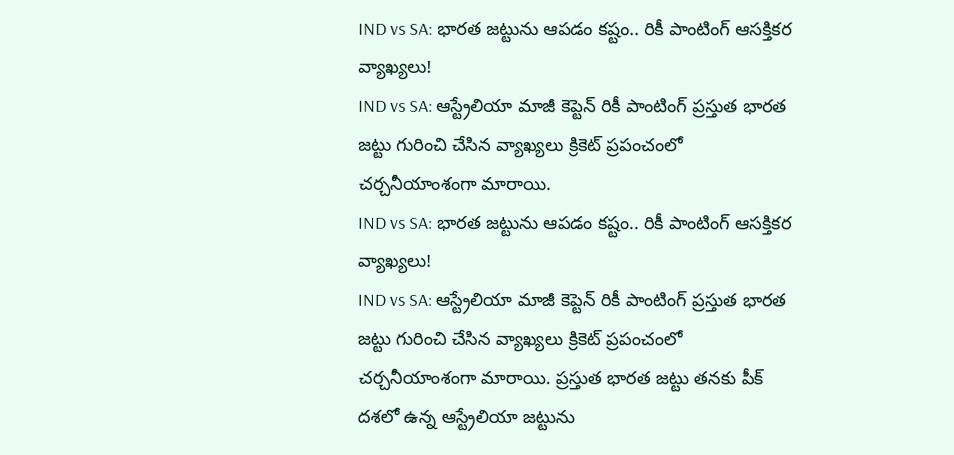IND vs SA: భారత జట్టును ఆపడం కష్టం.. రికీ పాంటింగ్ ఆసక్తికర వ్యాఖ్యలు!
IND vs SA: ఆస్ట్రేలియా మాజీ కెప్టెన్ రికీ పాంటింగ్ ప్రస్తుత భారత జట్టు గురించి చేసిన వ్యాఖ్యలు క్రికెట్ ప్రపంచంలో చర్చనీయాంశంగా మారాయి.
IND vs SA: భారత జట్టును ఆపడం కష్టం.. రికీ పాంటింగ్ ఆసక్తికర వ్యాఖ్యలు!
IND vs SA: ఆస్ట్రేలియా మాజీ కెప్టెన్ రికీ పాంటింగ్ ప్రస్తుత భారత జట్టు గురించి చేసిన వ్యాఖ్యలు క్రికెట్ ప్రపంచంలో చర్చనీయాంశంగా మారాయి. ప్రస్తుత భారత జట్టు తనకు పీక్ దశలో ఉన్న ఆస్ట్రేలియా జట్టును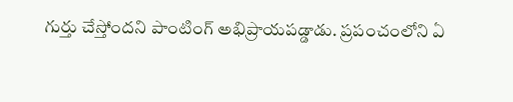గుర్తు చేస్తోందని పాంటింగ్ అభిప్రాయపడ్డాడు. ప్రపంచంలోని ఏ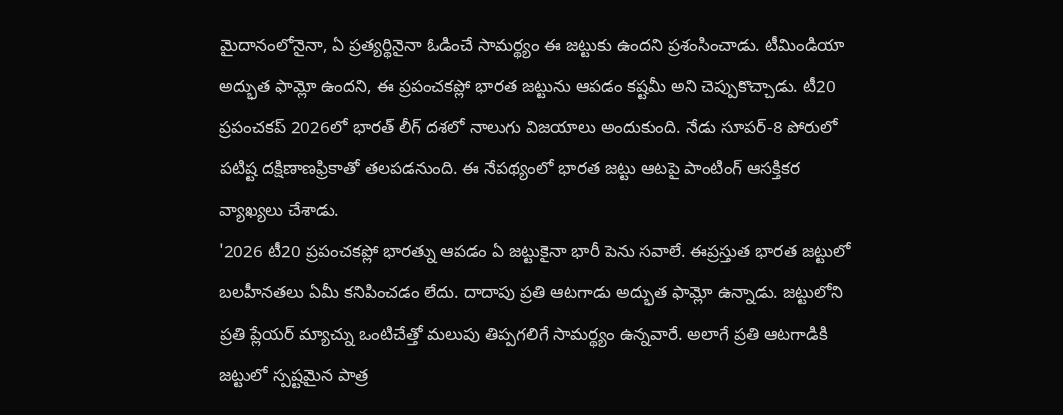మైదానంలోనైనా, ఏ ప్రత్యర్థినైనా ఓడించే సామర్థ్యం ఈ జట్టుకు ఉందని ప్రశంసించాడు. టీమిండియా అద్భుత ఫామ్లో ఉందని, ఈ ప్రపంచకప్లో భారత జట్టును ఆపడం కష్టమీ అని చెప్పుకొచ్చాడు. టీ20 ప్రపంచకప్ 2026లో భారత్ లీగ్ దశలో నాలుగు విజయాలు అందుకుంది. నేడు సూపర్-8 పోరులో పటిష్ట దక్షిణాణఫ్రికాతో తలపడనుంది. ఈ నేపథ్యంలో భారత జట్టు ఆటపై పాంటింగ్ ఆసక్తికర వ్యాఖ్యలు చేశాడు.
'2026 టీ20 ప్రపంచకప్లో భారత్ను ఆపడం ఏ జట్టుకైనా భారీ పెను సవాలే. ఈప్రస్తుత భారత జట్టులో బలహీనతలు ఏమీ కనిపించడం లేదు. దాదాపు ప్రతి ఆటగాడు అద్భుత ఫామ్లో ఉన్నాడు. జట్టులోని ప్రతి ప్లేయర్ మ్యాచ్ను ఒంటిచేత్తో మలుపు తిప్పగలిగే సామర్థ్యం ఉన్నవారే. అలాగే ప్రతి ఆటగాడికి జట్టులో స్పష్టమైన పాత్ర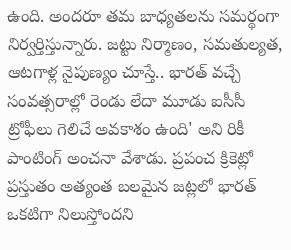ఉంది. అందరూ తమ బాధ్యతలను సమర్థంగా నిర్వర్తిస్తున్నారు. జట్టు నిర్మాణం, సమతుల్యత, ఆటగాళ్ల నైపుణ్యం చూస్తే.. భారత్ వచ్చే సంవత్సరాల్లో రెండు లేదా మూడు ఐసీసీ ట్రోఫీలు గెలిచే అవకాశం ఉంది' అని రికీ పాంటింగ్ అంచనా వేశాడు. ప్రపంచ క్రికెట్లో ప్రస్తుతం అత్యంత బలమైన జట్లలో భారత్ ఒకటిగా నిలుస్తోందని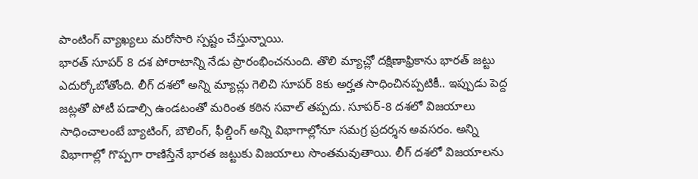పాంటింగ్ వ్యాఖ్యలు మరోసారి స్పష్టం చేస్తున్నాయి.
భారత్ సూపర్ 8 దశ పోరాటాన్ని నేడు ప్రారంభించనుంది. తొలి మ్యాచ్లో దక్షిణాఫ్రికాను భారత్ జట్టు ఎదుర్కోబోతోంది. లీగ్ దశలో అన్ని మ్యాచ్లు గెలిచి సూపర్ 8కు అర్హత సాధించినప్పటికీ.. ఇప్పుడు పెద్ద జట్లతో పోటీ పడాల్సి ఉండటంతో మరింత కఠిన సవాల్ తప్పదు. సూపర్-8 దశలో విజయాలు సాధించాలంటే బ్యాటింగ్, బౌలింగ్, ఫీల్డింగ్ అన్ని విభాగాల్లోనూ సమగ్ర ప్రదర్శన అవసరం. అన్ని విభాగాల్లో గొప్పగా రాణిస్తేనే భారత జట్టుకు విజయాలు సొంతమవుతాయి. లీగ్ దశలో విజయాలను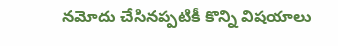నమోదు చేసినప్పటికీ కొన్ని విషయాలు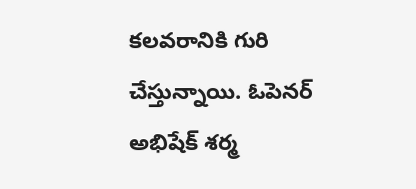కలవరానికి గురి చేస్తున్నాయి. ఓపెనర్ అభిషేక్ శర్మ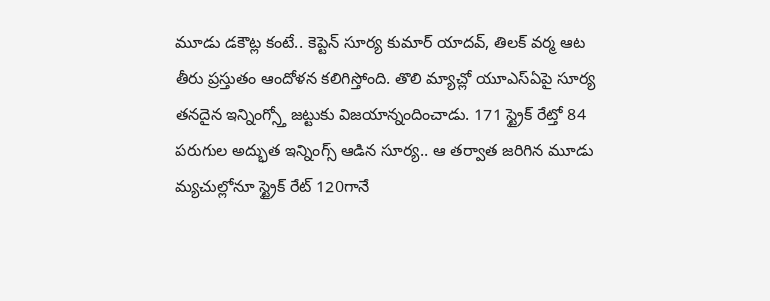మూడు డకౌట్ల కంటే.. కెప్టెన్ సూర్య కుమార్ యాదవ్, తిలక్ వర్మ ఆట తీరు ప్రస్తుతం ఆందోళన కలిగిస్తోంది. తొలి మ్యాచ్లో యూఎస్ఏపై సూర్య తనదైన ఇన్నింగ్స్తో జట్టుకు విజయాన్నందించాడు. 171 స్ట్రైక్ రేట్తో 84 పరుగుల అద్భుత ఇన్నింగ్స్ ఆడిన సూర్య.. ఆ తర్వాత జరిగిన మూడు మ్యచుల్లోనూ స్ట్రైక్ రేట్ 120గానే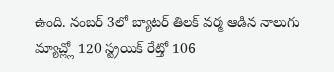ఉంది. నంబర్ 3లో బ్యాటర్ తిలక్ వర్మ ఆడిన నాలుగు మ్యాచ్ల్లో 120 స్ట్రయిక్ రేట్తో 106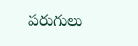పరుగులు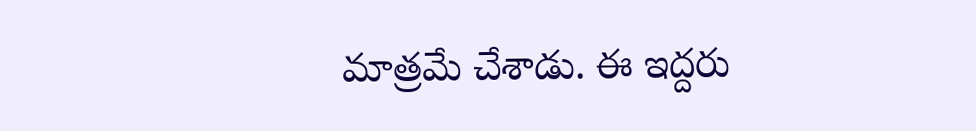మాత్రమే చేశాడు. ఈ ఇద్దరు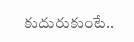కుదురుకుంటే..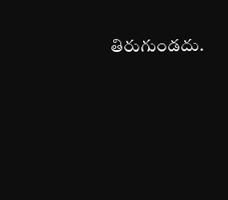తిరుగుండదు.